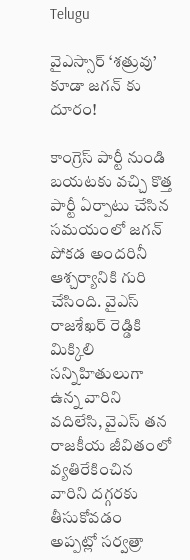Telugu

వైఎస్సార్ ‘శత్రువు’ కూడా జగన్ కు దూరం!

కాంగ్రెస్ పార్టీ నుండి బయటకు వచ్చి కొత్త పార్టీ ఏర్పాటు చేసిన సమయంలో జగన్ పోకడ అందరినీ ఆశ్చర్యానికి గురి చేసింది. వైఎస్ రాజశేఖర్ రెడ్డికి మిక్కిలి సన్నిహితులుగా ఉన్న వారిని వదిలేసి, వైఎస్ తన రాజకీయ జీవితంలో వ్యతిరేకించిన వారిని దగ్గరకు తీసుకోవడం అప్పట్లో సర్వత్రా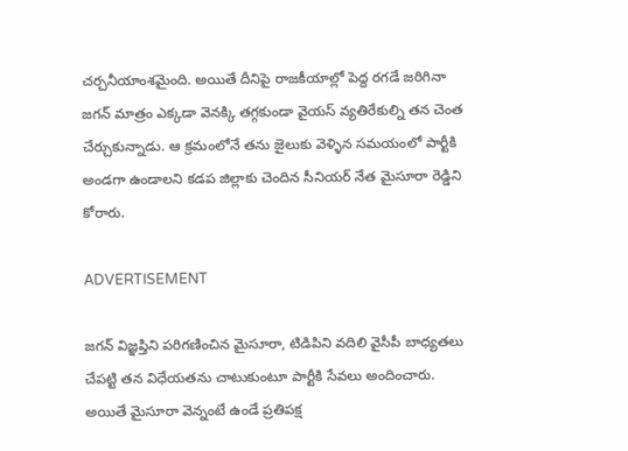చర్చనీయాంశమైంది. అయితే దీనిపై రాజకీయాల్లో పెద్ద రగడే జరిగినా జగన్ మాత్రం ఎక్కడా వెనక్కి తగ్గకుండా వైయస్ వ్యతిరేకుల్ని తన చెంత చేర్చుకున్నాడు. ఆ క్రమంలోనే తను జైలుకు వెళ్ళిన సమయంలో పార్టీకి అండగా ఉండాలని కడప జిల్లాకు చెందిన సీనియర్ నేత మైసూరా రెడ్డిని కోరారు.

ADVERTISEMENT

జగన్ విజ్ఞప్తిని పరిగణించిన మైసూరా, టిడిపిని వదిలి వైసీపీ బాధ్యతలు చేపట్టి తన విధేయతను చాటుకుంటూ పార్టీకి సేవలు అందించారు. అయితే మైసూరా వెన్నంటే ఉండే ప్రతిపక్ష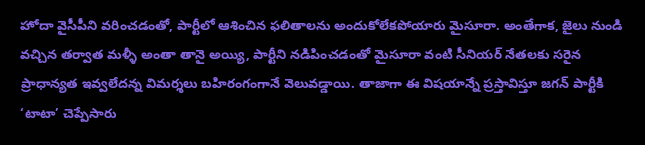హోదా వైసీపీని వరించడంతో, పార్టీలో ఆశించిన ఫలితాలను అందుకోలేకపోయారు మైసూరా. అంతేగాక, జైలు నుండి వచ్చిన తర్వాత మళ్ళీ అంతా తానై అయ్యి, పార్టీని నడిపించడంతో మైసూరా వంటి సీనియర్ నేతలకు సరైన ప్రాధాన్యత ఇవ్వలేదన్న విమర్శలు బహిరంగంగానే వెలువడ్డాయి. తాజాగా ఈ విషయాన్నే ప్రస్తావిస్తూ జగన్ పార్టీకి ‘టాటా’ చెప్పేసారు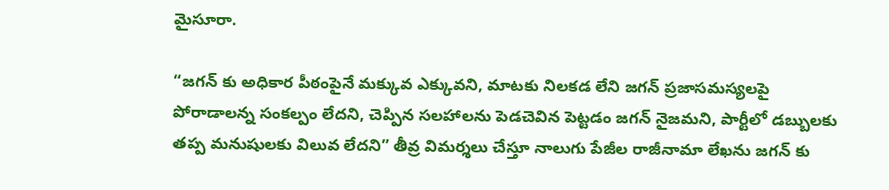మైసూరా.

“జగన్ కు అధికార పీఠంపైనే మక్కువ ఎక్కువని, మాటకు నిలకడ లేని జగన్ ప్రజాసమస్యలపై పోరాడాలన్న సంకల్పం లేదని, చెప్పిన సలహాలను పెడచెవిన పెట్టడం జగన్ నైజమని, పార్టీలో డబ్బులకు తప్ప మనుషులకు విలువ లేదని” తీవ్ర విమర్శలు చేస్తూ నాలుగు పేజీల రాజీనామా లేఖను జగన్ కు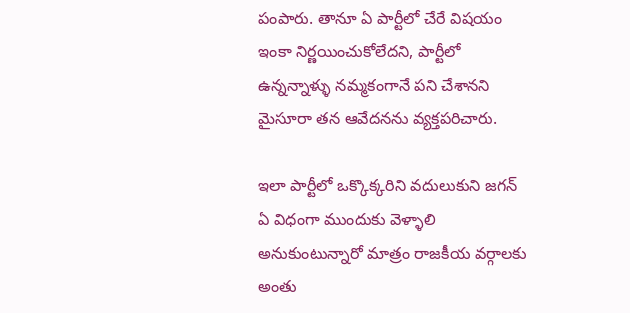పంపారు. తానూ ఏ పార్టీలో చేరే విషయం ఇంకా నిర్ణయించుకోలేదని, పార్టీలో ఉన్నన్నాళ్ళు నమ్మకంగానే పని చేశానని మైసూరా తన ఆవేదనను వ్యక్తపరిచారు.

ఇలా పార్టీలో ఒక్కొక్కరిని వదులుకుని జగన్ ఏ విధంగా ముందుకు వెళ్ళాలి అనుకుంటున్నారో మాత్రం రాజకీయ వర్గాలకు అంతు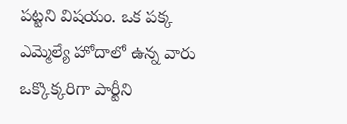పట్టని విషయం. ఒక పక్క ఎమ్మెల్యే హోదాలో ఉన్న వారు ఒక్కొక్కరిగా పార్టీని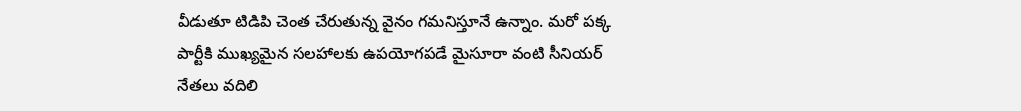వీడుతూ టిడిపి చెంత చేరుతున్న వైనం గమనిస్తూనే ఉన్నాం. మరో పక్క పార్టీకి ముఖ్యమైన సలహాలకు ఉపయోగపడే మైసూరా వంటి సీనియర్ నేతలు వదిలి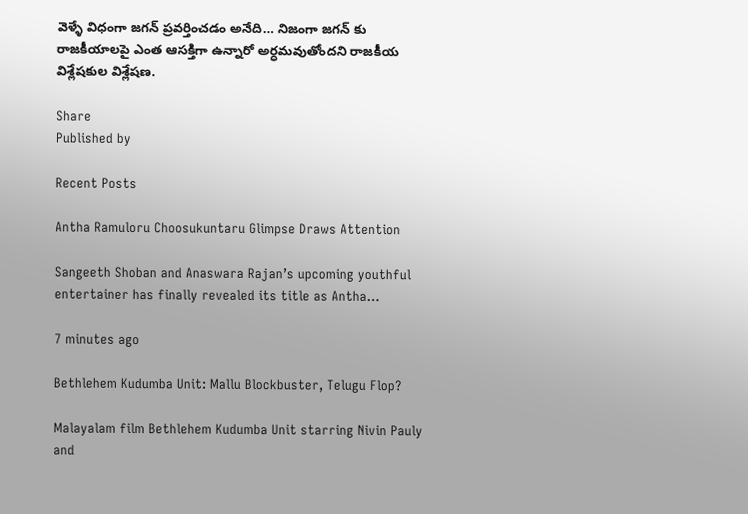వెళ్ళే విధంగా జగన్ ప్రవర్తించడం అనేది… నిజంగా జగన్ కు రాజకీయాలపై ఎంత ఆసక్తిగా ఉన్నారో అర్ధమవుతోందని రాజకీయ విశ్లేషకుల విశ్లేషణ.

Share
Published by

Recent Posts

Antha Ramuloru Choosukuntaru Glimpse Draws Attention

Sangeeth Shoban and Anaswara Rajan’s upcoming youthful entertainer has finally revealed its title as Antha…

7 minutes ago

Bethlehem Kudumba Unit: Mallu Blockbuster, Telugu Flop?

Malayalam film Bethlehem Kudumba Unit starring Nivin Pauly and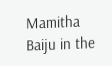Mamitha Baiju in the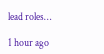lead roles…

1 hour ago